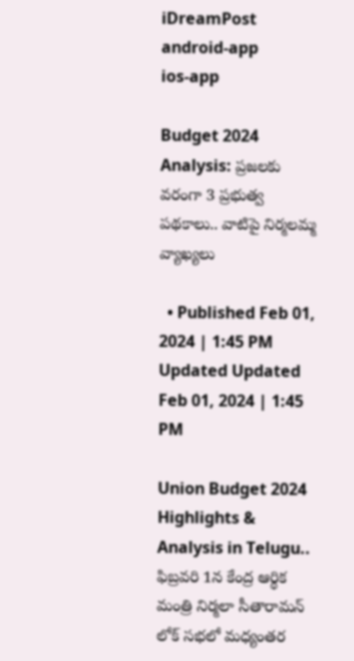iDreamPost
android-app
ios-app

Budget 2024 Analysis: ప్రజలకు వరంగా 3 ప్రభుత్వ పథకాలు.. వాటిపై నిర్మలమ్మ వ్యాఖ్యలు

  • Published Feb 01, 2024 | 1:45 PM Updated Updated Feb 01, 2024 | 1:45 PM

Union Budget 2024 Highlights & Analysis in Telugu.. ఫిబ్రవరి 1న కేంద్ర ఆర్థిక మంత్రి నిర్మలా సీతారామన్ లోక్ సభలో మధ్యంతర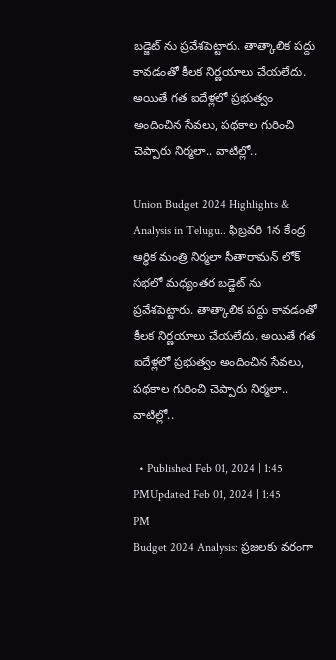బడ్జెట్ ను ప్రవేశపెట్టారు. తాత్కాలిక పద్దు కావడంతో కీలక నిర్ణయాలు చేయలేదు. అయితే గత ఐదేళ్లలో ప్రభుత్వం అందించిన సేవలు, పథకాల గురించి చెప్పారు నిర్మలా.. వాటిల్లో..

Union Budget 2024 Highlights & Analysis in Telugu.. ఫిబ్రవరి 1న కేంద్ర ఆర్థిక మంత్రి నిర్మలా సీతారామన్ లోక్ సభలో మధ్యంతర బడ్జెట్ ను ప్రవేశపెట్టారు. తాత్కాలిక పద్దు కావడంతో కీలక నిర్ణయాలు చేయలేదు. అయితే గత ఐదేళ్లలో ప్రభుత్వం అందించిన సేవలు, పథకాల గురించి చెప్పారు నిర్మలా.. వాటిల్లో..

  • Published Feb 01, 2024 | 1:45 PMUpdated Feb 01, 2024 | 1:45 PM
Budget 2024 Analysis: ప్రజలకు వరంగా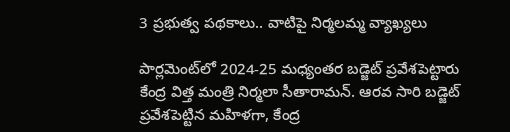3 ప్రభుత్వ పథకాలు.. వాటిపై నిర్మలమ్మ వ్యాఖ్యలు

పార్లమెంట్‌లో 2024-25 మధ్యంతర బడ్జెట్ ప్రవేశపెట్టారు కేంద్ర విత్త మంత్రి నిర్మలా సీతారామన్. ఆరవ సారి బడ్జెట్ ప్రవేశపెట్టిన మహిళగా, కేంద్ర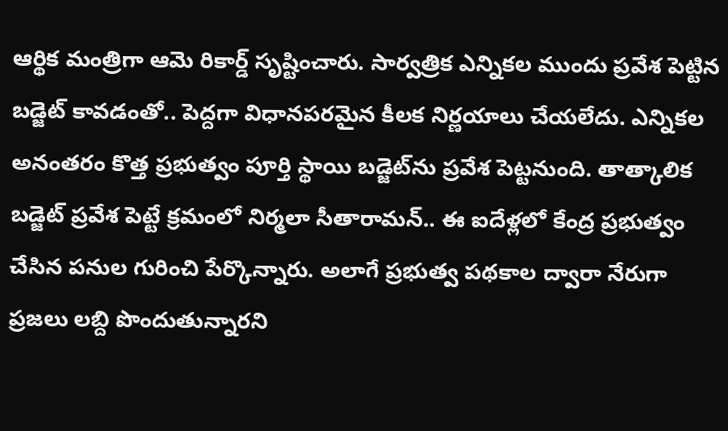ఆర్థిక మంత్రిగా ఆమె రికార్డ్ సృష్టించారు. సార్వత్రిక ఎన్నికల ముందు ప్రవేశ పెట్టిన బడ్జెట్ కావడంతో.. పెద్దగా విధానపరమైన కీలక నిర్ణయాలు చేయలేదు. ఎన్నికల అనంతరం కొత్త ప్రభుత్వం పూర్తి స్థాయి బడ్జెట్‌ను ప్రవేశ పెట్టనుంది. తాత్కాలిక బడ్జెట్ ప్రవేశ పెట్టే క్రమంలో నిర్మలా సీతారామన్.. ఈ ఐదేళ్లలో కేంద్ర ప్రభుత్వం చేసిన పనుల గురించి పేర్కొన్నారు. అలాగే ప్రభుత్వ పథకాల ద్వారా నేరుగా ప్రజలు లబ్ది పొందుతున్నారని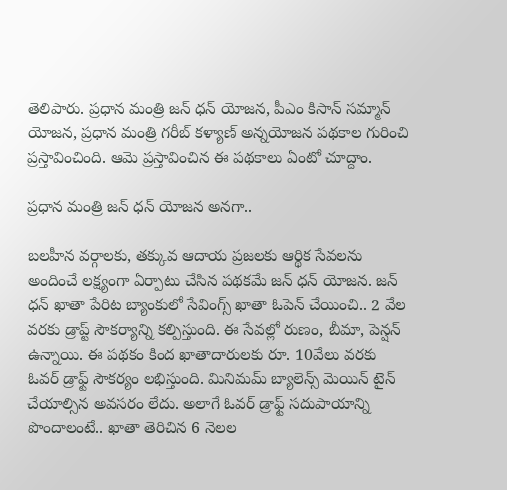తెలిపారు. ప్రధాన మంత్రి జన్ ధన్ యోజన, పీఎం కిసాన్ సమ్మాన్ యోజన, ప్రధాన మంత్రి గరీబ్ కళ్యాణ్ అన్నయోజన పథకాల గురించి ప్రస్తావించింది. ఆమె ప్రస్తావించిన ఈ పథకాలు ఏంటో చూద్దాం.

ప్రధాన మంత్రి జన్ ధన్ యోజన అనగా..

బలహీన వర్గాలకు, తక్కువ ఆదాయ ప్రజలకు ఆర్థిక సేవలను అందించే లక్ష్యంగా ఏర్పాటు చేసిన పథకమే జన్ ధన్ యోజన. జన్ ధన్ ఖాతా పేరిట బ్యాంకులో సేవింగ్స్ ఖాతా ఓపెన్ చేయించి.. 2 వేల వరకు డ్రాప్ట్ సౌకర్యాన్ని కల్పిస్తుంది. ఈ సేవల్లో రుణం, బీమా, పెన్షన్ ఉన్నాయి. ఈ పథకం కింద ఖాతాదారులకు రూ. 10వేలు వరకు ఓవర్ డ్రాఫ్ట్ సౌకర్యం లభిస్తుంది. మినిమమ్ బ్యాలెన్స్ మెయిన్ టైన్ చేయాల్సిన అవసరం లేదు. అలాగే ఓవర్ డ్రాఫ్ట్ సదుపాయాన్ని పొందాలంటే.. ఖాతా తెరిచిన 6 నెలల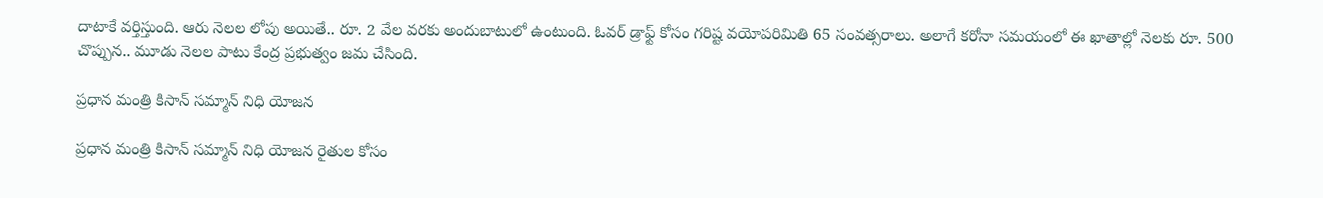దాటాకే వర్తిస్తుంది. ఆరు నెలల లోపు అయితే.. రూ. 2 వేల వరకు అందుబాటులో ఉంటుంది. ఓవర్ డ్రాఫ్ట్ కోసం గరిష్ట వయోపరిమితి 65 సంవత్సరాలు. అలాగే కరోనా సమయంలో ఈ ఖాతాల్లో నెలకు రూ. 500 చొప్పున.. మూడు నెలల పాటు కేంద్ర ప్రభుత్వం జమ చేసింది.

ప్రధాన మంత్రి కిసాన్ సమ్మాన్ నిధి యోజన

ప్రధాన మంత్రి కిసాన్ సమ్మాన్ నిధి యోజన రైతుల కోసం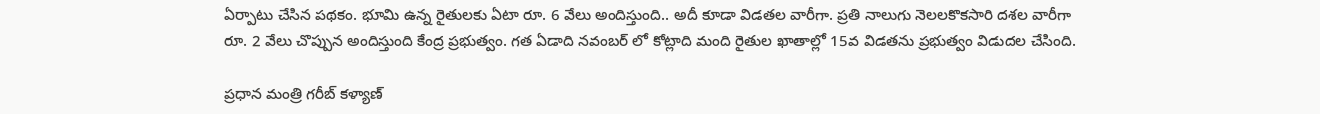ఏర్పాటు చేసిన పథకం. భూమి ఉన్న రైతులకు ఏటా రూ. 6 వేలు అందిస్తుంది.. అదీ కూడా విడతల వారీగా. ప్రతి నాలుగు నెలలకొకసారి దశల వారీగా రూ. 2 వేలు చొప్పున అందిస్తుంది కేంద్ర ప్రభుత్వం. గత ఏడాది నవంబర్ లో కోట్లాది మంది రైతుల ఖాతాల్లో 15వ విడతను ప్రభుత్వం విడుదల చేసింది.

ప్రధాన మంత్రి గరీబ్ కళ్యాణ్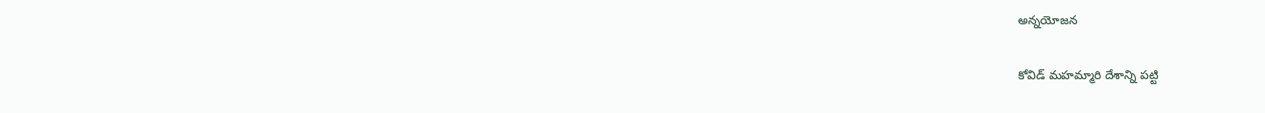అన్నయోజన

కోవిడ్ మహమ్మారి దేశాన్ని పట్టి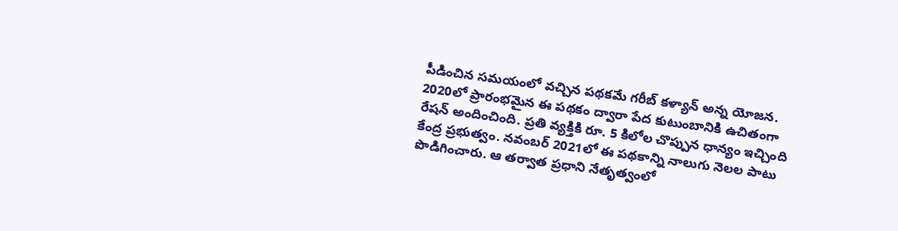పీడించిన సమయంలో వచ్చిన పథకమే గరీబ్ కళ్యాన్ అన్న యోజన. 2020లో ప్రారంభమైన ఈ పథకం ద్వారా పేద కుటుంబానికి ఉచితంగా రేషన్ అందించింది. ప్రతి వ్యక్తికి రూ. 5 కిలోల చొప్పున ధాన్యం ఇచ్చింది కేంద్ర ప్రభుత్వం. నవంబర్ 2021లో ఈ పథకాన్ని నాలుగు నెలల పాటు పొడిగించారు. ఆ తర్వాత ప్రధాని నేతృత్వంలో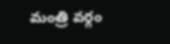మంత్రి వర్గం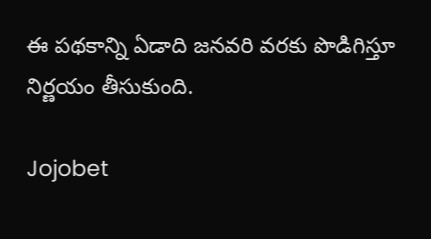ఈ పథకాన్ని ఏడాది జనవరి వరకు పొడిగిస్తూ నిర్ణయం తీసుకుంది.

Jojobet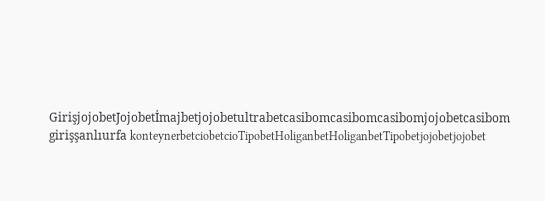GirişjojobetJojobetİmajbetjojobetultrabetcasibomcasibomcasibomjojobetcasibom girişşanlıurfa konteynerbetciobetcioTipobetHoliganbetHoliganbetTipobetjojobetjojobet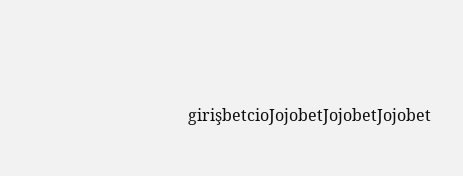girişbetcioJojobetJojobetJojobet